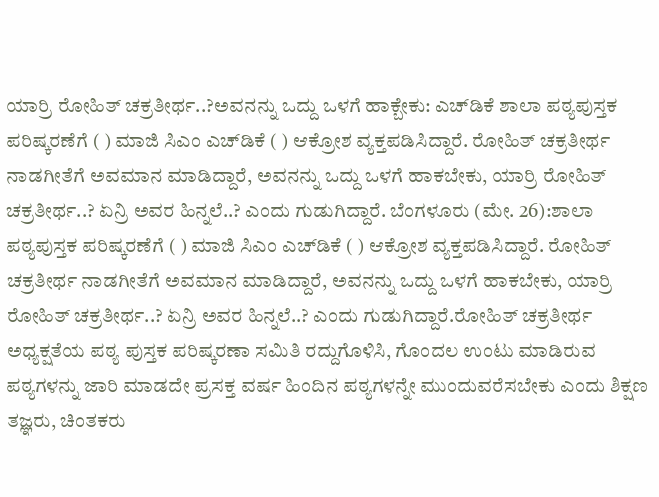ಯಾರ್ರಿ ರೋಹಿತ್ ಚಕ್ರತೀರ್ಥ..?ಅವನನ್ನು ಒದ್ದು ಒಳಗೆ ಹಾಕ್ಬೇಕು: ಎಚ್‌ಡಿಕೆ ಶಾಲಾ ಪಠ್ಯಪುಸ್ತಕ ಪರಿಷ್ಕರಣೆಗೆ ( ) ಮಾಜಿ ಸಿಎಂ ಎಚ್‌ಡಿಕೆ ( ) ಆಕ್ರೋಶ ವ್ಯಕ್ತಪಡಿಸಿದ್ದಾರೆ. ರೋಹಿತ್ ಚಕ್ರತೀರ್ಥ ನಾಡಗೀತೆಗೆ ಅವಮಾನ ಮಾಡಿದ್ದಾರೆ, ಅವನನ್ನು ಒದ್ದು ಒಳಗೆ ಹಾಕಬೇಕು, ಯಾರ್ರಿ ರೋಹಿತ್ ಚಕ್ರತೀರ್ಥ..? ಏನ್ರಿ ಅವರ ಹಿನ್ನಲೆ..? ಎಂದು ಗುಡುಗಿದ್ದಾರೆ. ಬೆಂಗಳೂರು (ಮೇ. 26):ಶಾಲಾ ಪಠ್ಯಪುಸ್ತಕ ಪರಿಷ್ಕರಣೆಗೆ ( ) ಮಾಜಿ ಸಿಎಂ ಎಚ್‌ಡಿಕೆ ( ) ಆಕ್ರೋಶ ವ್ಯಕ್ತಪಡಿಸಿದ್ದಾರೆ. ರೋಹಿತ್ ಚಕ್ರತೀರ್ಥ ನಾಡಗೀತೆಗೆ ಅವಮಾನ ಮಾಡಿದ್ದಾರೆ, ಅವನನ್ನು ಒದ್ದು ಒಳಗೆ ಹಾಕಬೇಕು, ಯಾರ್ರಿ ರೋಹಿತ್ ಚಕ್ರತೀರ್ಥ..? ಏನ್ರಿ ಅವರ ಹಿನ್ನಲೆ..? ಎಂದು ಗುಡುಗಿದ್ದಾರೆ.ರೋಹಿತ್‌ ಚಕ್ರತೀರ್ಥ ಅಧ್ಯಕ್ಷತೆಯ ಪಠ್ಯ ಪುಸ್ತಕ ಪರಿಷ್ಕರಣಾ ಸಮಿತಿ ರದ್ದುಗೊಳಿಸಿ, ಗೊಂದಲ ಉಂಟು ಮಾಡಿರುವ ಪಠ್ಯಗಳನ್ನು ಜಾರಿ ಮಾಡದೇ ಪ್ರಸಕ್ತ ವರ್ಷ ಹಿಂದಿನ ಪಠ್ಯಗಳನ್ನೇ ಮುಂದುವರೆಸಬೇಕು ಎಂದು ಶಿಕ್ಷಣ ತಜ್ಞರು, ಚಿಂತಕರು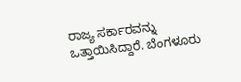ರಾಜ್ಯ ಸರ್ಕಾರವನ್ನು ಒತ್ತಾಯಿಸಿದ್ದಾರೆ. ಬೆಂಗಳೂರು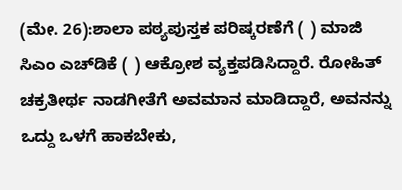(ಮೇ. 26):ಶಾಲಾ ಪಠ್ಯಪುಸ್ತಕ ಪರಿಷ್ಕರಣೆಗೆ ( ) ಮಾಜಿ ಸಿಎಂ ಎಚ್‌ಡಿಕೆ ( ) ಆಕ್ರೋಶ ವ್ಯಕ್ತಪಡಿಸಿದ್ದಾರೆ. ರೋಹಿತ್ ಚಕ್ರತೀರ್ಥ ನಾಡಗೀತೆಗೆ ಅವಮಾನ ಮಾಡಿದ್ದಾರೆ, ಅವನನ್ನು ಒದ್ದು ಒಳಗೆ ಹಾಕಬೇಕು,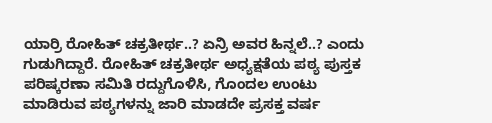ಯಾರ್ರಿ ರೋಹಿತ್ ಚಕ್ರತೀರ್ಥ..? ಏನ್ರಿ ಅವರ ಹಿನ್ನಲೆ..? ಎಂದು ಗುಡುಗಿದ್ದಾರೆ. ರೋಹಿತ್‌ ಚಕ್ರತೀರ್ಥ ಅಧ್ಯಕ್ಷತೆಯ ಪಠ್ಯ ಪುಸ್ತಕ ಪರಿಷ್ಕರಣಾ ಸಮಿತಿ ರದ್ದುಗೊಳಿಸಿ, ಗೊಂದಲ ಉಂಟು ಮಾಡಿರುವ ಪಠ್ಯಗಳನ್ನು ಜಾರಿ ಮಾಡದೇ ಪ್ರಸಕ್ತ ವರ್ಷ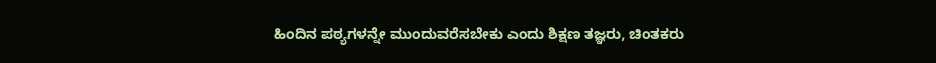ಹಿಂದಿನ ಪಠ್ಯಗಳನ್ನೇ ಮುಂದುವರೆಸಬೇಕು ಎಂದು ಶಿಕ್ಷಣ ತಜ್ಞರು, ಚಿಂತಕರು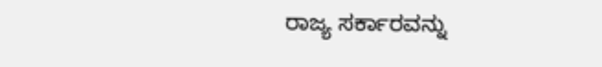ರಾಜ್ಯ ಸರ್ಕಾರವನ್ನು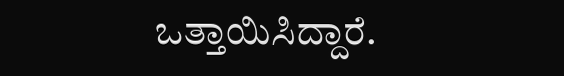ಒತ್ತಾಯಿಸಿದ್ದಾರೆ.